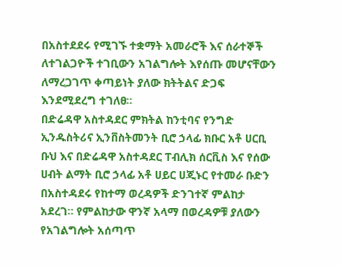በአስተደደሩ የሚገኙ ተቋማት አመራሮች እና ሰራተኞች ለተገልጋዮች ተገቢውን አገልግሎት እየሰጡ መሆናቸውን ለማረጋገጥ ቀጣይነት ያለው ክትትልና ድጋፍ እንደሚደረግ ተገለፀ።
በድሬዳዋ አስተዳደር ምክትል ከንቲባና የንግድ ኢንዱስትሪና ኢንቨስትመንት ቢሮ ኃላፊ ክቡር አቶ ሀርቢ ቡህ እና በድሬዳዋ አስተዳደር ፐብሊክ ሰርቪስ እና የሰው ሀብት ልማት ቢሮ ኃላፊ አቶ ሀይር ሀጂኑር የተመራ ቡድን በአስተዳደሩ የከተማ ወረዳዎች ድንገተኛ ምልከታ አደረገ። የምልከታው ዋንኛ አላማ በወረዳዎቹ ያለውን የአገልግሎት አሰጣጥ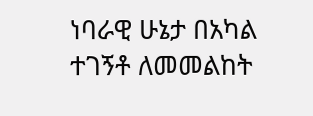ነባራዊ ሁኔታ በአካል ተገኝቶ ለመመልከት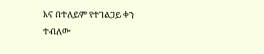እና በተለይም የተገልጋይ ቀን ተብለው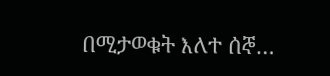በሚታወቁት እለተ ሰኞ…